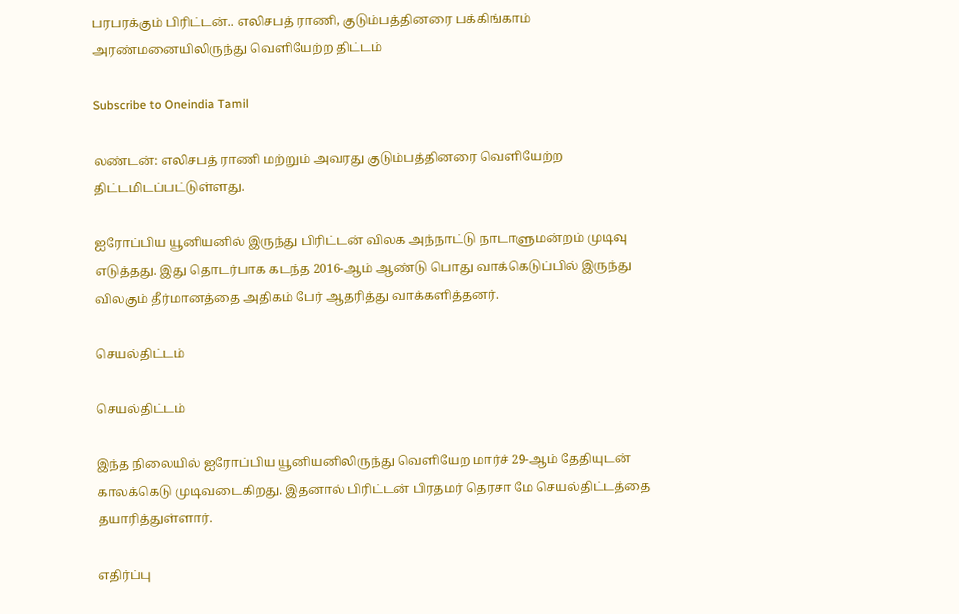பரபரக்கும் பிரிட்டன்.. எலிசபத் ராணி, குடும்பத்தினரை பக்கிங்காம் அரண்மனையிலிருந்து வெளியேற்ற திட்டம்

Subscribe to Oneindia Tamil

லண்டன்: எலிசபத் ராணி மற்றும் அவரது குடும்பத்தினரை வெளியேற்ற திட்டமிடப்பட்டுள்ளது.

ஐரோப்பிய யூனியனில் இருந்து பிரிட்டன் விலக அந்நாட்டு நாடாளுமன்றம் முடிவு எடுத்தது. இது தொடர்பாக கடந்த 2016-ஆம் ஆண்டு பொது வாக்கெடுப்பில் இருந்து விலகும் தீர்மானத்தை அதிகம் பேர் ஆதரித்து வாக்களித்தனர்.

செயல்திட்டம்

செயல்திட்டம்

இந்த நிலையில் ஐரோப்பிய யூனியனிலிருந்து வெளியேற மார்ச் 29-ஆம் தேதியுடன் காலக்கெடு முடிவடைகிறது. இதனால் பிரிட்டன் பிரதமர் தெரசா மே செயல்திட்டத்தை தயாரித்துள்ளார்.

எதிர்ப்பு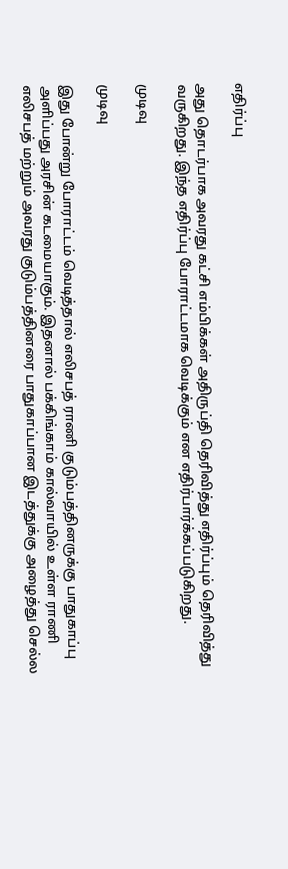எதிர்ப்பு

அது தொடர்பாக அவரது கட்சி எம்பிக்கள் அதிருப்தி தெரிவித்து எதிர்ப்பும் தெரிவித்து வருகிறது. இந்த எதிர்ப்பு போராட்டமாக வெடிக்கும் என எதிர்பார்க்கப்படுகிறது.

முடிவு

முடிவு

இது போன்று போராட்டம் வெடித்தால் எலிசபத் ராணி குடும்பத்தினருக்கு பாதுகாப்பு அளிப்பது அரசின் கடமையாகும். இதனால் பக்கிங்காம் கால்வாயில் உள்ள ராணி எலிசபத் மற்றும் அவரது குடும்பத்தினரை பாதுகாப்பான இடத்துக்கு அழைத்து செல்ல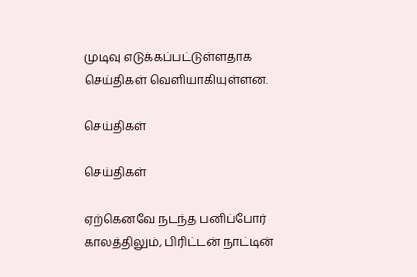முடிவு எடுக்கப்பட்டுள்ளதாக செய்திகள் வெளியாகியுள்ளன.

செய்திகள்

செய்திகள்

ஏற்கெனவே நடந்த பனிப்போர் காலத்திலும், பிரிட்டன் நாட்டின்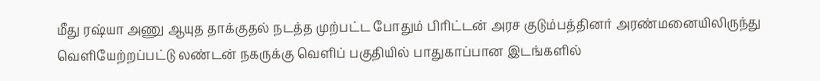மீது ரஷ்யா அணு ஆயுத தாக்குதல் நடத்த முற்பட்ட போதும் பிரிட்டன் அரச குடும்பத்தினர் அரண்மனையிலிருந்து வெளியேற்றப்பட்டு லண்டன் நகருக்கு வெளிப் பகுதியில் பாதுகாப்பான இடங்களில்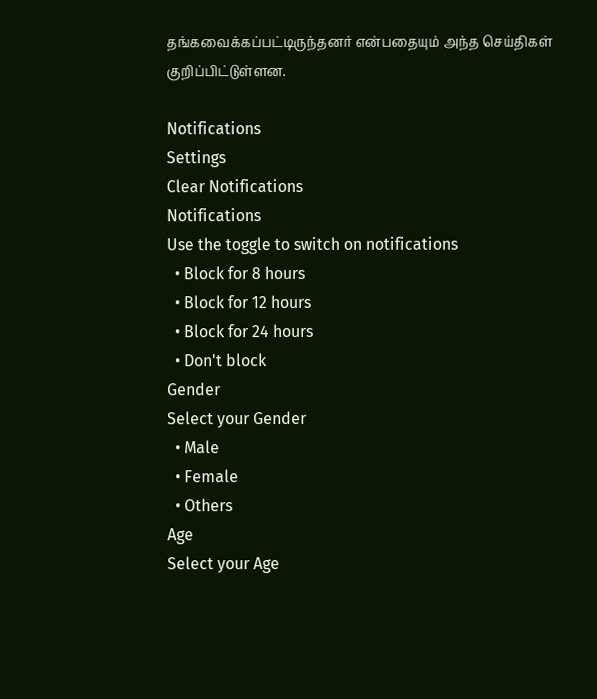தங்கவைக்கப்பட்டிருந்தனர் என்பதையும் அந்த செய்திகள் குறிப்பிட்டுள்ளன.

Notifications
Settings
Clear Notifications
Notifications
Use the toggle to switch on notifications
  • Block for 8 hours
  • Block for 12 hours
  • Block for 24 hours
  • Don't block
Gender
Select your Gender
  • Male
  • Female
  • Others
Age
Select your Age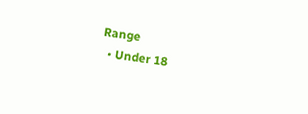Range
  • Under 18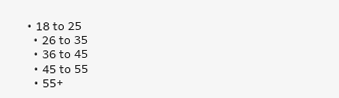• 18 to 25
  • 26 to 35
  • 36 to 45
  • 45 to 55
  • 55+